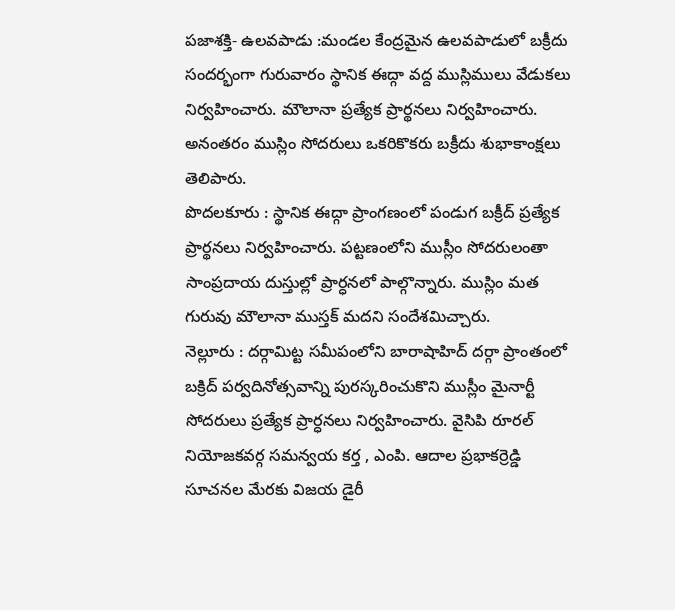పజాశక్తి- ఉలవపాడు :మండల కేంద్రమైన ఉలవపాడులో బక్రీదు సందర్భంగా గురువారం స్థానిక ఈద్గా వద్ద ముస్లిములు వేడుకలు నిర్వహించారు. మౌలానా ప్రత్యేక ప్రార్థనలు నిర్వహించారు. అనంతరం ముస్లిం సోదరులు ఒకరికొకరు బక్రీదు శుభాకాంక్షలు తెలిపారు.
పొదలకూరు : స్థానిక ఈద్గా ప్రాంగణంలో పండుగ బక్రీద్ ప్రత్యేక ప్రార్థనలు నిర్వహించారు. పట్టణంలోని ముస్లీం సోదరులంతా సాంప్రదాయ దుస్తుల్లో ప్రార్ధనలో పాల్గొన్నారు. ముస్లిం మత గురువు మౌలానా ముస్తక్ మదని సందేశమిచ్చారు.
నెల్లూరు : దర్గామిట్ట సమీపంలోని బారాషాహిద్ దర్గా ప్రాంతంలో బక్రిద్ పర్వదినోత్సవాన్ని పురస్కరించుకొని ముస్లీం మైనార్టీ సోదరులు ప్రత్యేక ప్రార్ధనలు నిర్వహించారు. వైసిపి రూరల్ నియోజకవర్గ సమన్వయ కర్త , ఎంపి. ఆదాల ప్రభాకర్రెడ్డి సూచనల మేరకు విజయ డైరీ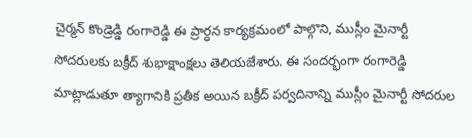చైర్మన్ కొండ్రెడ్డి రంగారెడ్డి ఈ ప్రార్ధన కార్యక్రమంలో పాల్గొని, ముస్లీం మైనార్టీ సోదరులకు బక్రీద్ శుభాక్షాంక్షలు తెలియజేశారు. ఈ సందర్భంగా రంగారెడ్డి మాట్లాడుతూ త్యాగానికి ప్రతీక అయిన బక్రీద్ పర్వదినాన్ని ముస్లీం మైనార్టీ సోదరుల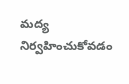మద్య నిర్వహించుకోవడం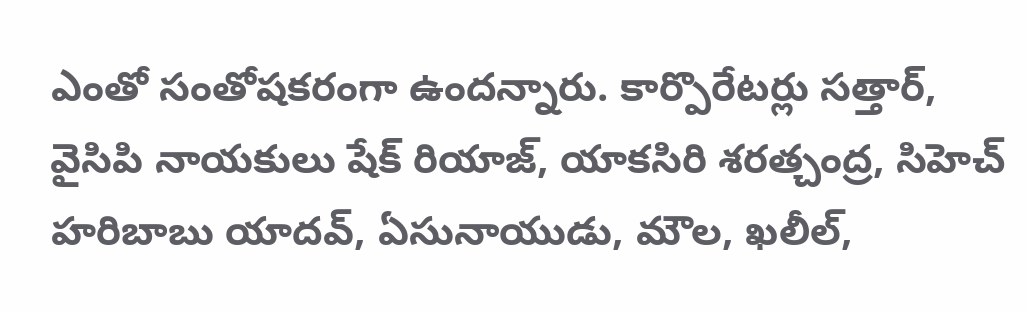ఎంతో సంతోషకరంగా ఉందన్నారు. కార్పొరేటర్లు సత్తార్, వైసిపి నాయకులు షేక్ రియాజ్, యాకసిరి శరత్చంద్ర, సిహెచ్ హరిబాబు యాదవ్, ఏసునాయుడు, మౌల, ఖలీల్,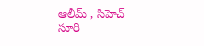ఆలీమ్ , సిహెచ్ సూరి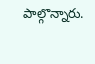పాల్గొన్నారు.